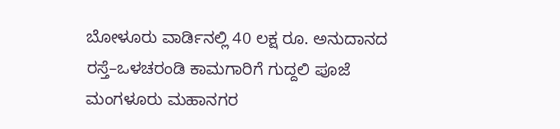ಬೋಳೂರು ವಾರ್ಡಿನಲ್ಲಿ 40 ಲಕ್ಷ ರೂ. ಅನುದಾನದ ರಸ್ತೆ–ಒಳಚರಂಡಿ ಕಾಮಗಾರಿಗೆ ಗುದ್ದಲಿ ಪೂಜೆ
ಮಂಗಳೂರು ಮಹಾನಗರ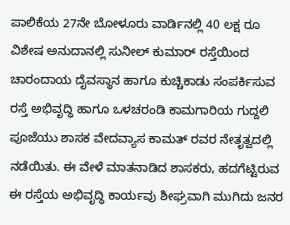ಪಾಲಿಕೆಯ 27ನೇ ಬೋಳೂರು ವಾರ್ಡಿನಲ್ಲಿ 40 ಲಕ್ಷ ರೂ ವಿಶೇಷ ಅನುದಾನಲ್ಲಿ ಸುನೀಲ್ ಕುಮಾರ್ ರಸ್ತೆಯಿಂದ ಚಾರಂದಾಯ ದೈವಸ್ಥಾನ ಹಾಗೂ ಕುಚ್ಚಿಕಾಡು ಸಂಪರ್ಕಿಸುವ ರಸ್ತೆ ಅಭಿವೃದ್ಧಿ ಹಾಗೂ ಒಳಚರಂಡಿ ಕಾಮಗಾರಿಯ ಗುದ್ದಲಿ ಪೂಜೆಯು ಶಾಸಕ ವೇದವ್ಯಾಸ ಕಾಮತ್ ರವರ ನೇತೃತ್ವದಲ್ಲಿ ನಡೆಯಿತು. ಈ ವೇಳೆ ಮಾತನಾಡಿದ ಶಾಸಕರು, ಹದಗೆಟ್ಟಿರುವ ಈ ರಸ್ತೆಯ ಅಭಿವೃದ್ಧಿ ಕಾರ್ಯವು ಶೀಘ್ರವಾಗಿ ಮುಗಿದು ಜನರ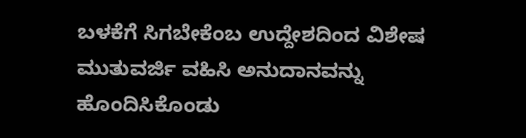ಬಳಕೆಗೆ ಸಿಗಬೇಕೆಂಬ ಉದ್ದೇಶದಿಂದ ವಿಶೇಷ ಮುತುವರ್ಜಿ ವಹಿಸಿ ಅನುದಾನವನ್ನು ಹೊಂದಿಸಿಕೊಂಡು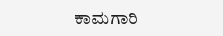ಕಾಮಗಾರಿ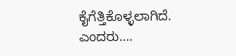ಕೈಗೆತ್ತಿಕೊಳ್ಳಲಾಗಿದೆ. ಎಂದರು….